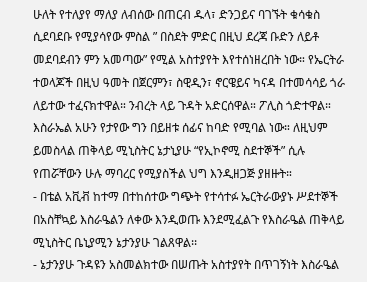ሁለት የተለያየ ማለያ ለብሰው በጠርብ ዱላ፣ ድንጋይና ባገኙት ቁሳቁስ ሲደባደቡ የሚያሳየው ምስል ” በስደት ምድር በዚህ ደረጃ ቡድን ለይቶ መደባደብን ምን አመጣው” የሚል አስተያየት እየተሰነዘረበት ነው። የኤርትራ ተወላጆች በዚህ ዓመት በጀርምን፣ ስዊዲን፣ ኖርዌይና ካናዳ በተመሳሳይ ጎራ ለይተው ተፈናክተዋል። ንብረት ላይ ጉዳት አድርሰዋል። ፖሊስ ጎድተዋል። እስራኤል አሁን የታየው ግን በይዘቱ ሰፊና ከባድ የሚባል ነው። ለዚህም ይመስላል ጠቅላይ ሚኒስትር ኔታኒያሁ “የኢኮኖሚ ስደተኞች” ሲሉ የጠሯቸውን ሁሉ ማባረር የሚያስችል ህግ እንዲዘጋጅ ያዘዙት።
- በቴል አቪቭ ከተማ በተከሰተው ግጭት የተሳተፉ ኤርትራውያኑ ሥደተኞች በአስቸኳይ እስራዔልን ለቀው እንዲወጡ እንደሚፈልጉ የእስራዔል ጠቅላይ ሚኒስትር ቤኒያሚን ኔታንያሁ ገልጸዋል፡፡
- ኔታንያሁ ጉዳዩን አስመልክተው በሠጡት አስተያየት በጥገኝነት እስራዔል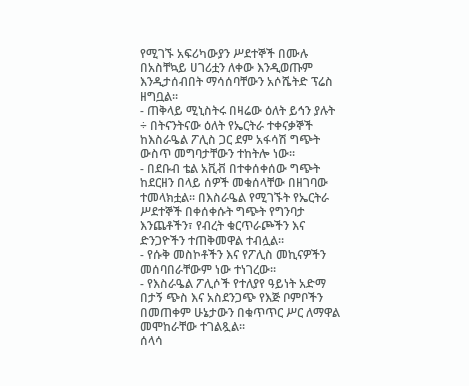የሚገኙ አፍሪካውያን ሥደተኞች በሙሉ በአስቸኳይ ሀገሪቷን ለቀው እንዲወጡም እንዲታሰብበት ማሳሰባቸውን አሶሼትድ ፕሬስ ዘግቧል፡፡
- ጠቅላይ ሚኒስትሩ በዛሬው ዕለት ይኅን ያሉት ÷ በትናንትናው ዕለት የኤርትራ ተቀናቃኞች ከእስራዔል ፖሊስ ጋር ደም አፋሳሽ ግጭት ውስጥ መግባታቸውን ተከትሎ ነው፡፡
- በደቡብ ቴል አቪቭ በተቀሰቀሰው ግጭት ከደርዘን በላይ ሰዎች መቁሰላቸው በዘገባው ተመላክቷል፡፡ በእስራዔል የሚገኙት የኤርትራ ሥደተኞች በቀሰቀሱት ግጭት የግንባታ እንጨቶችን፣ የብረት ቁርጥራጮችን እና ድንጋዮችን ተጠቅመዋል ተብሏል፡፡
- የሱቅ መስኮቶችን እና የፖሊስ መኪናዎችን መሰባበራቸውም ነው ተነገረው፡፡
- የእስራዔል ፖሊሶች የተለያየ ዓይነት አድማ በታኝ ጭስ እና አስደንጋጭ የእጅ ቦምቦችን በመጠቀም ሁኔታውን በቁጥጥር ሥር ለማዋል መሞከራቸው ተገልጿል፡፡
ሰላሳ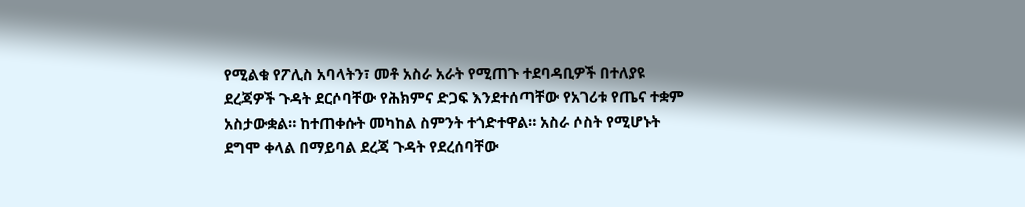የሚልቁ የፖሊስ አባላትን፣ መቶ አስራ አራት የሚጠጉ ተደባዳቢዎች በተለያዩ ደረጃዎች ጉዳት ደርሶባቸው የሕክምና ድጋፍ እንደተሰጣቸው የአገሪቱ የጤና ተቋም አስታውቋል። ከተጠቀሱት መካከል ስምንት ተጎድተዋል። አስራ ሶስት የሚሆኑት ደግሞ ቀላል በማይባል ደረጃ ጉዳት የደረሰባቸው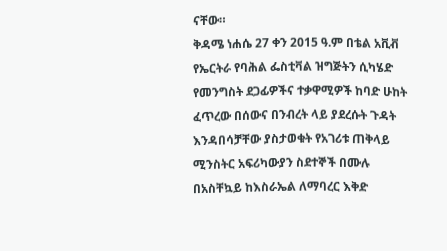ናቸው።
ቅዳሜ ነሐሴ 27 ቀን 2015 ዓ.ም በቴል አቪቭ የኤርትራ የባሕል ፌስቲቫል ዝግጅትን ሲካሄድ የመንግስት ደጋፊዎችና ተቃዋሚዎች ከባድ ሁከት ፈጥረው በሰውና በንብረት ላይ ያደረሱት ጉዳት እንዳበሳቻቸው ያስታወቁት የአገሪቱ ጠቅላይ ሚንስትር አፍሪካውያን ስደተኞች በሙሉ በአስቸኳይ ከእስራኤል ለማባረር እቅድ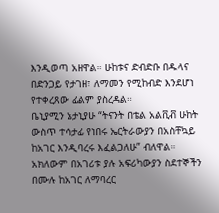እንዲወጣ አዘዋል። ሁከቱና ድብድቡ በዱላና በድንጋይ የታገዘ፣ ለማመን የሚከብድ እንደሆነ የተቀረጸው ፊልም ያስረዳል።
ቤኒያሚን ኔታኒያሁ “ትናንት በቴል አልቪቭ ሁከት ውስጥ ተሳታፊ የነበሩ ኤርትራውያን በአስቸኳይ ከአገር እንዲባረሩ እፈልጋለሁ” ብለዋል። አክለውም በአገሪቱ ያሉ አፍሪካውያን ስደተኞችን በሙሉ ከአገር ለማባረር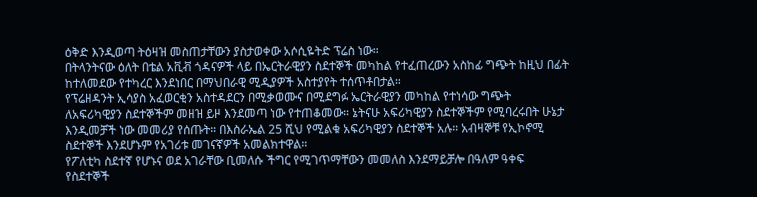ዕቅድ እንዲወጣ ትዕዛዝ መስጠታቸውን ያስታወቀው አሶሲዬትድ ፕሬስ ነው።
በትላንትናው ዕለት በቴል አቪቭ ጎዳናዎች ላይ በኤርትራዊያን ስደተኞች መካከል የተፈጠረውን አስከፊ ግጭት ከዚህ በፊት ከተለመደው የተካረር እንደነበር በማህበራዊ ሚዲያዎች አስተያየት ተሰጥቶበታል።
የፕሬዘዳንት ኢሳያስ አፈወርቂን አስተዳደርን በሚቃወሙና በሚደግፉ ኤርትራዊያን መካከል የተነሳው ግጭት ለአፍሪካዊያን ስደተኞችም መዘዝ ይዞ እንደመጣ ነው የተጠቆመው። ኔትናሁ አፍሪካዊያን ስደተኞችም የሚባረሩበት ሁኔታ እንዲመቻች ነው መመሪያ የሰጡት። በእስራኤል 25 ሺህ የሚልቁ አፍሪካዊያን ስደተኞች አሉ። አብዛኞቹ የኢኮኖሚ ስደተኞች እንደሆኑም የአገሪቱ መገናኛዎች አመልክተዋል።
የፖለቲካ ስደተኛ የሆኑና ወደ አገራቸው ቢመለሱ ችግር የሚገጥማቸውን መመለስ እንደማይቻሎ በዓለም ዓቀፍ የስደተኞች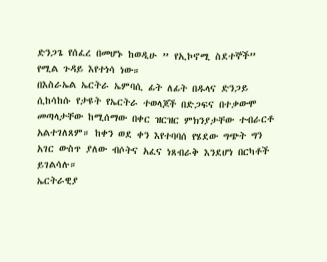ድንጋጌ የሰፈረ በመሆኑ ከወዲሁ ” የኢኮኖሚ ስደተኞች” የሚል ጉዳይ እየተነሳ ነው።
በእስራኤል ኤርትራ ኤምባሲ ፊት ለፊት በዱላና ድንጋይ ሲከሳከሱ የታዩት የኤርትራ ተወላጆች በድጋፍና በተቃውሞ መጣላታቸው ከሚሰማው በቀር ዝርዝር ምክንያታቸው ተብራርቶ አልተገለጸም። ከቀን ወደ ቀን እየተባባሰ የሄደው ግጭት ግን አገር ውስጥ ያለው ብሶትና አፈና ነጸብራቅ እንደሆነ በርካቶች ይገልሳሉ።
ኤርትራዊያ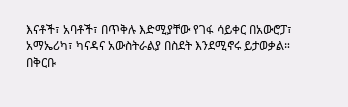እናቶች፣ አባቶች፣ በጥቅሉ እድሚያቸው የገፋ ሳይቀር በአውሮፓ፣ አማኤሪካ፣ ካናዳና አውስትራልያ በስደት እንደሚኖሩ ይታወቃል። በቅርቡ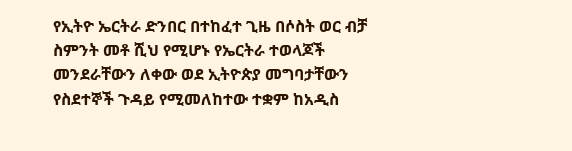የኢትዮ ኤርትራ ድንበር በተከፈተ ጊዜ በሶስት ወር ብቻ ስምንት መቶ ሺህ የሚሆኑ የኤርትራ ተወላጆች መንደራቸውን ለቀው ወደ ኢትዮጵያ መግባታቸውን የስደተኞች ጉዳይ የሚመለከተው ተቋም ከአዲስ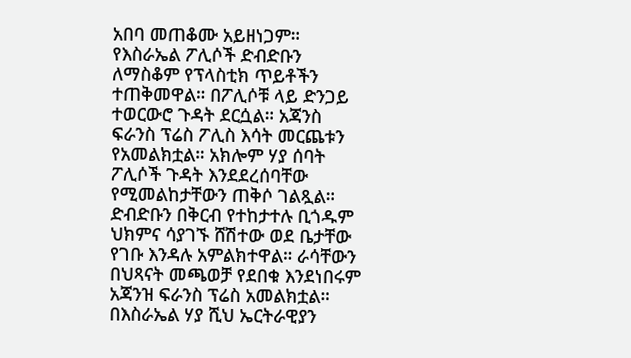አበባ መጠቆሙ አይዘነጋም።
የእስራኤል ፖሊሶች ድብድቡን ለማስቆም የፕላስቲክ ጥይቶችን ተጠቅመዋል። በፖሊሶቹ ላይ ድንጋይ ተወርውሮ ጉዳት ደርሷል። አጃንስ ፍራንስ ፕሬስ ፖሊስ እሳት መርጨቱን የአመልክቷል። አክሎም ሃያ ሰባት ፖሊሶች ጉዳት እንደደረሰባቸው የሚመልከታቸውን ጠቅሶ ገልጿል።
ድብድቡን በቅርብ የተከታተሉ ቢጎዱም ህክምና ሳያገኙ ሸሽተው ወደ ቤታቸው የገቡ እንዳሉ አምልክተዋል። ራሳቸውን በህጻናት መጫወቻ የደበቁ እንደነበሩም አጃንዝ ፍራንስ ፕሬስ አመልክቷል።
በእስራኤል ሃያ ሺህ ኤርትራዊያን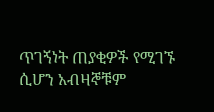ጥገኝነት ጠያቂዎች የሚገኙ ሲሆን አብዛኞቹም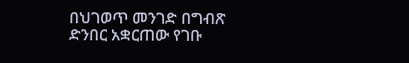በህገወጥ መንገድ በግብጽ ድንበር አቋርጠው የገቡ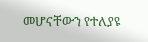መሆናቸውን የተለያዩ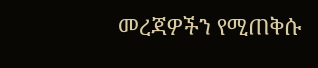መረጃዎችን የሚጠቅሱ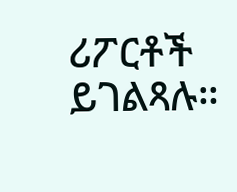ሪፖርቶች ይገልጻሉ።